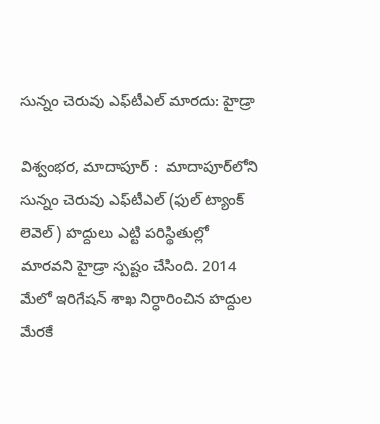సున్నం చెరువు ఎఫ్‌టీఎల్ మారదు: హైడ్రా

విశ్వంభర, మాదాపూర్‌ :  మాదాపూర్‌లోని సున్నం చెరువు ఎఫ్‌టీఎల్ (ఫుల్ ట్యాంక్ లెవెల్) హద్దులు ఎట్టి పరిస్థితుల్లో మారవని హైడ్రా స్పష్టం చేసింది. 2014 మేలో ఇరిగేషన్ శాఖ నిర్ధారించిన హద్దుల మేరకే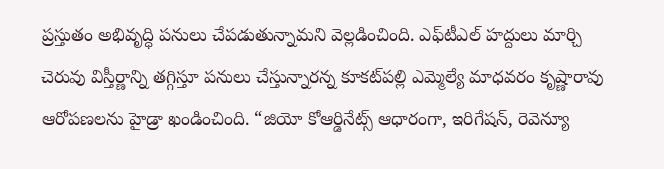ప్రస్తుతం అభివృద్ధి పనులు చేపడుతున్నామని వెల్లడించింది. ఎఫ్‌టీఎల్ హద్దులు మార్చి చెరువు విస్తీర్ణాన్ని తగ్గిస్తూ పనులు చేస్తున్నారన్న కూకట్‌పల్లి ఎమ్మెల్యే మాధవరం కృష్ణారావు ఆరోపణలను హైడ్రా ఖండించింది. “జియో కోఆర్డినేట్స్ ఆధారంగా, ఇరిగేషన్, రెవెన్యూ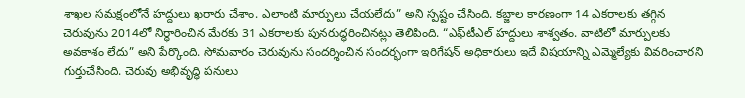శాఖల సమక్షంలోనే హద్దులు ఖరారు చేశాం. ఎలాంటి మార్పులు చేయలేదు” అని స్పష్టం చేసింది. కబ్జాల కారణంగా 14 ఎకరాలకు తగ్గిన చెరువును 2014లో నిర్ధారించిన మేరకు 31 ఎకరాలకు పునరుద్ధరించినట్లు తెలిపింది. “ఎఫ్‌టీఎల్ హద్దులు శాశ్వతం. వాటిలో మార్పులకు అవకాశం లేదు” అని పేర్కొంది. సోమవారం చెరువును సందర్శించిన సందర్భంగా ఇరిగేషన్ అధికారులు ఇదే విషయాన్ని ఎమ్మెల్యేకు వివరించారని గుర్తుచేసింది. చెరువు అభివృద్ధి పనులు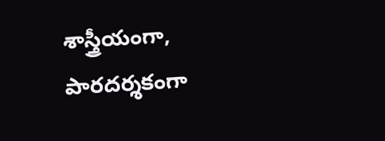శాస్త్రీయంగా, పారదర్శకంగా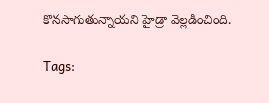కొనసాగుతున్నాయని హైడ్రా వెల్లడించింది.

Tags: